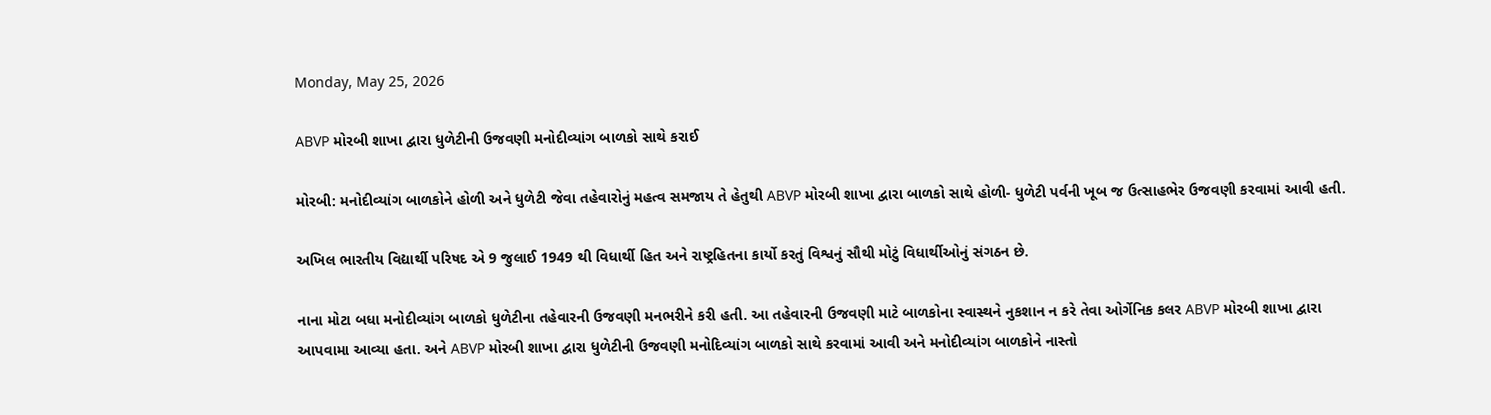Monday, May 25, 2026

ABVP મોરબી શાખા દ્વારા ધુળેટીની ઉજવણી મનોદીવ્યાંગ બાળકો સાથે કરાઈ

મોરબી: મનોદીવ્યાંગ બાળકોને હોળી અને ધુળેટી જેવા તહેવારોનું મહત્વ સમજાય તે હેતુથી ABVP મોરબી શાખા દ્વારા બાળકો સાથે હોળી- ધુળેટી પર્વની ખૂબ જ ઉત્સાહભેર ઉજવણી કરવામાં આવી હતી.

અખિલ ભારતીય વિદ્યાર્થી પરિષદ એ 9 જુલાઈ 1949 થી વિધાર્થી હિત અને રાષ્ટ્રહિતના કાર્યો કરતું વિશ્વનું સૌથી મોટું વિધાર્થીઓનું સંગઠન છે.

નાના મોટા બધા મનોદીવ્યાંગ બાળકો ધુળેટીના તહેવારની ઉજવણી મનભરીને કરી હતી. આ તહેવારની ઉજવણી માટે બાળકોના સ્વાસ્થને નુકશાન ન કરે તેવા ઓર્ગેનિક કલર ABVP મોરબી શાખા દ્વારા આપવામા આવ્યા હતા. અને ABVP મોરબી શાખા દ્વારા ધુળેટીની ઉજવણી મનોદિવ્યાંગ બાળકો સાથે કરવામાં આવી અને મનોદીવ્યાંગ બાળકોને નાસ્તો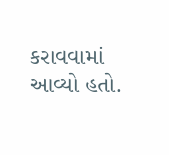કરાવવામાં આવ્યો હતો.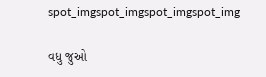spot_imgspot_imgspot_imgspot_img

વધુ જુઓ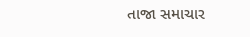તાજા સમાચાર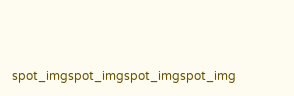spot_imgspot_imgspot_imgspot_img